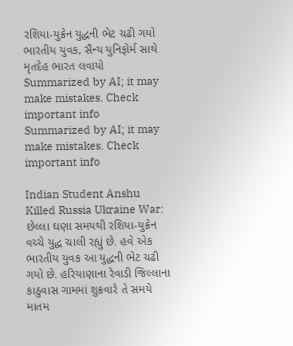રશિયા-યુક્રેન યુદ્ધની ભેટ ચઢી ગયો ભારતીય યુવક, સૈન્ય યુનિફોર્મ સાથે મૃતદેહ ભારત લવાયો
Summarized by AI; it may make mistakes. Check important info
Summarized by AI; it may make mistakes. Check important info

Indian Student Anshu Killed Russia Ukraine War: છેલ્લા ઘણા સમયથી રશિયા-યુક્રેન વચ્ચે યુદ્ધ ચાલી રહ્યું છે. હવે એક ભારતીય યુવક આ યુદ્ધની ભેટ ચઢી ગયો છે. હરિયાણાના રેવાડી જિલ્લાના કાઠુવાસ ગામમાં શુક્રવારે તે સમયે માતમ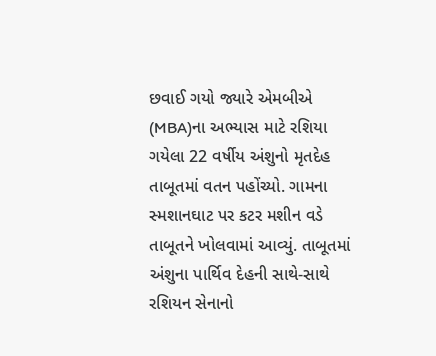છવાઈ ગયો જ્યારે એમબીએ (MBA)ના અભ્યાસ માટે રશિયા ગયેલા 22 વર્ષીય અંશુનો મૃતદેહ તાબૂતમાં વતન પહોંચ્યો. ગામના સ્મશાનઘાટ પર કટર મશીન વડે તાબૂતને ખોલવામાં આવ્યું. તાબૂતમાં અંશુના પાર્થિવ દેહની સાથે-સાથે રશિયન સેનાનો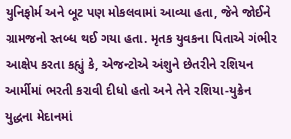યુનિફોર્મ અને બૂટ પણ મોકલવામાં આવ્યા હતા, જેને જોઈને ગ્રામજનો સ્તબ્ધ થઈ ગયા હતા. મૃતક યુવકના પિતાએ ગંભીર આક્ષેપ કરતા કહ્યું કે, એજન્ટોએ અંશુને છેતરીને રશિયન આર્મીમાં ભરતી કરાવી દીધો હતો અને તેને રશિયા-યુક્રેન યુદ્ધના મેદાનમાં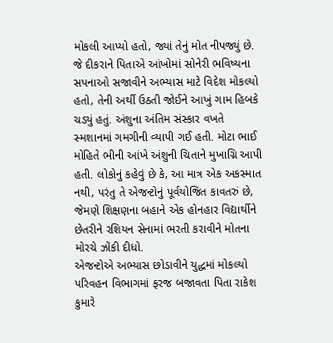મોકલી આપ્યો હતો, જ્યાં તેનું મોત નીપજ્યું છે.
જે દીકરાને પિતાએ આંખોમાં સોનેરી ભવિષ્યના સપનાઓ સજાવીને અભ્યાસ માટે વિદેશ મોકલ્યો હતો, તેની અર્થી ઉઠતી જોઈને આખું ગામ હિબકે ચડ્યું હતું. અંશુના અંતિમ સંસ્કાર વખતે સ્મશાનમાં ગમગીની વ્યાપી ગઈ હતી. મોટા ભાઈ મોહિતે ભીની આંખે અંશુની ચિતાને મુખાગ્નિ આપી હતી. લોકોનું કહેવું છે કે, આ માત્ર એક અકસ્માત નથી, પરંતુ તે એજન્ટોનું પૂર્વયોજિત કાવતરું છે, જેમણે શિક્ષણના બહાને એક હોનહાર વિદ્યાર્થીને છેતરીને રશિયન સેનામાં ભરતી કરાવીને મોતના મોરચે ઝોંકી દીધો.
એજન્ટોએ અભ્યાસ છોડાવીને યુદ્ધમાં મોકલ્યો
પરિવહન વિભાગમાં ફરજ બજાવતા પિતા રાકેશ કુમારે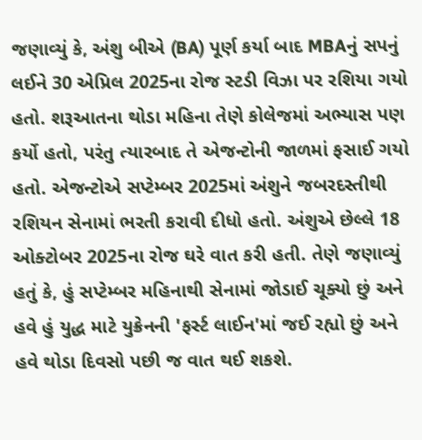જણાવ્યું કે, અંશુ બીએ (BA) પૂર્ણ કર્યા બાદ MBAનું સપનું લઈને 30 એપ્રિલ 2025ના રોજ સ્ટડી વિઝા પર રશિયા ગયો હતો. શરૂઆતના થોડા મહિના તેણે કોલેજમાં અભ્યાસ પણ કર્યો હતો, પરંતુ ત્યારબાદ તે એજન્ટોની જાળમાં ફસાઈ ગયો હતો. એજન્ટોએ સપ્ટેમ્બર 2025માં અંશુને જબરદસ્તીથી રશિયન સેનામાં ભરતી કરાવી દીધો હતો. અંશુએ છેલ્લે 18 ઓક્ટોબર 2025ના રોજ ઘરે વાત કરી હતી. તેણે જણાવ્યું હતું કે, હું સપ્ટેમ્બર મહિનાથી સેનામાં જોડાઈ ચૂક્યો છું અને હવે હું યુદ્ધ માટે યુક્રેનની 'ફર્સ્ટ લાઈન'માં જઈ રહ્યો છું અને હવે થોડા દિવસો પછી જ વાત થઈ શકશે.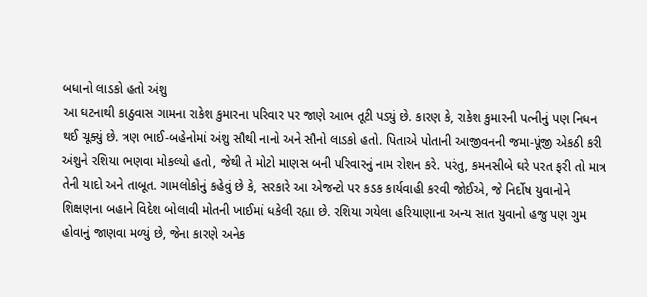બધાનો લાડકો હતો અંશુ
આ ઘટનાથી કાઠુવાસ ગામના રાકેશ કુમારના પરિવાર પર જાણે આભ તૂટી પડ્યું છે. કારણ કે, રાકેશ કુમારની પત્નીનું પણ નિધન થઈ ચૂક્યું છે. ત્રણ ભાઈ-બહેનોમાં અંશુ સૌથી નાનો અને સૌનો લાડકો હતો. પિતાએ પોતાની આજીવનની જમા-પૂંજી એકઠી કરી અંશુને રશિયા ભણવા મોકલ્યો હતો, જેથી તે મોટો માણસ બની પરિવારનું નામ રોશન કરે. પરંતુ, કમનસીબે ઘરે પરત ફરી તો માત્ર તેની યાદો અને તાબૂત. ગામલોકોનું કહેવું છે કે, સરકારે આ એજન્ટો પર કડક કાર્યવાહી કરવી જોઈએ, જે નિર્દોષ યુવાનોને શિક્ષણના બહાને વિદેશ બોલાવી મોતની ખાઈમાં ધકેલી રહ્યા છે. રશિયા ગયેલા હરિયાણાના અન્ય સાત યુવાનો હજુ પણ ગુમ હોવાનું જાણવા મળ્યું છે, જેના કારણે અનેક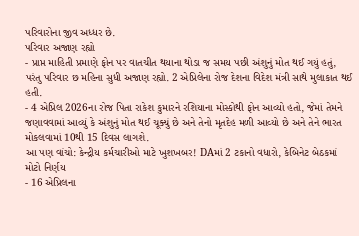પરિવારોના જીવ અધ્ધર છે.
પરિવાર અજાણ રહ્યો
- પ્રાપ્ત માહિતી પ્રમાણે ફોન પર વાતચીત થયાના થોડા જ સમય પછી અંશુનું મોત થઈ ગયું હતું, પરંતુ પરિવાર છ મહિના સુધી અજાણ રહ્યો. 2 એપ્રિલેના રોજ દેશના વિદેશ મંત્રી સાથે મુલાકાત થઈ હતી.
- 4 એપ્રિલ 2026ના રોજ પિતા રાકેશ કુમારને રશિયાના મોસ્કોથી ફોન આવ્યો હતો, જેમાં તેમને જણાવવામાં આવ્યું કે અંશુનું મોત થઈ ચૂક્યું છે અને તેનો મૃતદેહ મળી આવ્યો છે અને તેને ભારત મોકલવામાં 10થી 15 દિવસ લાગશે.
આ પણ વાંચો: કેન્દ્રીય કર્મચારીઓ માટે ખુશખબર! DAમાં 2 ટકાનો વધારો, કેબિનેટ બેઠકમાં મોટો નિર્ણય
- 16 એપ્રિલના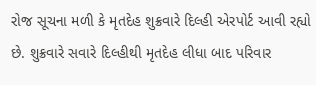રોજ સૂચના મળી કે મૃતદેહ શુક્રવારે દિલ્હી એરપોર્ટ આવી રહ્યો છે. શુક્રવારે સવારે દિલ્હીથી મૃતદેહ લીધા બાદ પરિવાર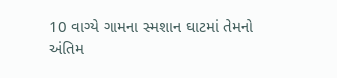10 વાગ્યે ગામના સ્મશાન ઘાટમાં તેમનો અંતિમ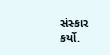સંસ્કાર કર્યો.